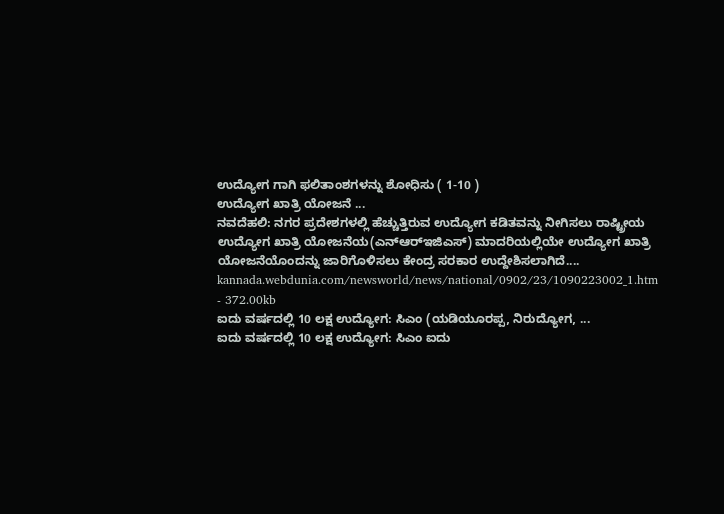ಉದ್ಯೋಗ ಗಾಗಿ ಫಲಿತಾಂಶಗಳನ್ನು ಶೋಧಿಸು ( 1-10 )
ಉದ್ಯೋಗ ಖಾತ್ರಿ ಯೋಜನೆ ...
ನವದೆಹಲಿ: ನಗರ ಪ್ರದೇಶಗಳಲ್ಲಿ ಹೆಚ್ಚುತ್ತಿರುವ ಉದ್ಯೋಗ ಕಡಿತವನ್ನು ನೀಗಿಸಲು ರಾಷ್ಟ್ರೀಯ ಉದ್ಯೋಗ ಖಾತ್ರಿ ಯೋಜನೆಯ(ಎನ್‌ಆರ್‌ಇಜಿಎಸ್) ಮಾದರಿಯಲ್ಲಿಯೇ ಉದ್ಯೋಗ ಖಾತ್ರಿ ಯೋಜನೆಯೊಂದನ್ನು ಜಾರಿಗೊಳಿಸಲು ಕೇಂದ್ರ ಸರಕಾರ ಉದ್ದೇಶಿಸಲಾಗಿದೆ....
kannada.webdunia.com/newsworld/news/national/0902/23/1090223002_1.htm - 372.00kb
ಐದು ವರ್ಷದಲ್ಲಿ 10 ಲಕ್ಷ ಉದ್ಯೋಗ: ಸಿಎಂ (ಯಡಿಯೂರಪ್ಪ, ನಿರುದ್ಯೋಗ, ...
ಐದು ವರ್ಷದಲ್ಲಿ 10 ಲಕ್ಷ ಉದ್ಯೋಗ: ಸಿಎಂ ಐದು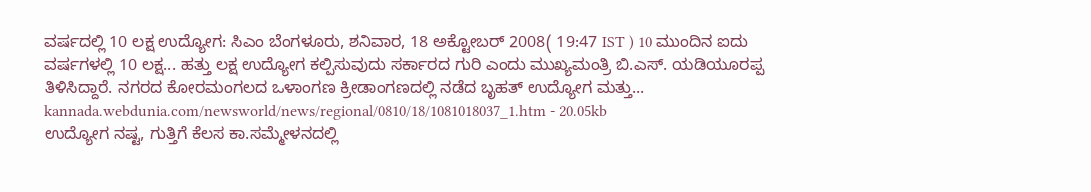ವರ್ಷದಲ್ಲಿ 10 ಲಕ್ಷ ಉದ್ಯೋಗ: ಸಿಎಂ ಬೆಂಗಳೂರು, ಶನಿವಾರ, 18 ಅಕ್ಟೋಬರ್ 2008( 19:47 IST ) 10 ಮುಂದಿನ ಐದು ವರ್ಷಗಳಲ್ಲಿ 10 ಲಕ್ಷ... ಹತ್ತು ಲಕ್ಷ ಉದ್ಯೋಗ ಕಲ್ಪಿಸುವುದು ಸರ್ಕಾರದ ಗುರಿ ಎಂದು ಮುಖ್ಯಮಂತ್ರಿ ಬಿ.ಎಸ್. ಯಡಿಯೂರಪ್ಪ ತಿಳಿಸಿದ್ದಾರೆ. ನಗರದ ಕೋರಮಂಗಲದ ಒಳಾಂಗಣ ಕ್ರೀಡಾಂಗಣದಲ್ಲಿ ನಡೆದ ಬೃಹತ್ ಉದ್ಯೋಗ ಮತ್ತು...
kannada.webdunia.com/newsworld/news/regional/0810/18/1081018037_1.htm - 20.05kb
ಉದ್ಯೋಗ ನಷ್ಟ, ಗುತ್ತಿಗೆ ಕೆಲಸ ಕಾ.ಸಮ್ಮೇಳನದಲ್ಲಿ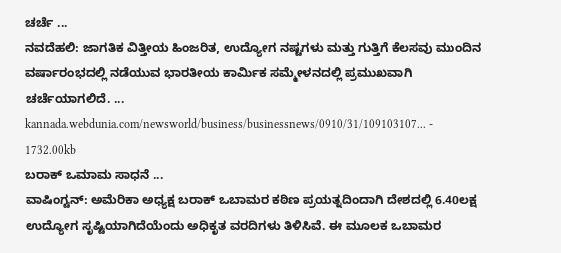ಚರ್ಚೆ ...
ನವದೆಹಲಿ: ಜಾಗತಿಕ ವಿತ್ತೀಯ ಹಿಂಜರಿತ, ಉದ್ಯೋಗ ನಷ್ಟಗಳು ಮತ್ತು ಗುತ್ತಿಗೆ ಕೆಲಸವು ಮುಂದಿನ ವರ್ಷಾರಂಭದಲ್ಲಿ ನಡೆಯುವ ಭಾರತೀಯ ಕಾರ್ಮಿಕ ಸಮ್ಮೇಳನದಲ್ಲಿ ಪ್ರಮುಖವಾಗಿ ಚರ್ಚೆಯಾಗಲಿದೆ. ...
kannada.webdunia.com/newsworld/business/businessnews/0910/31/109103107... - 1732.00kb
ಬರಾಕ್ ಒಮಾಮ ಸಾಧನೆ ...
ವಾಷಿಂಗ್ಟನ್: ಅಮೆರಿಕಾ ಅಧ್ಯಕ್ಷ ಬರಾಕ್ ಒಬಾಮರ ಕಠಿಣ ಪ್ರಯತ್ನದಿಂದಾಗಿ ದೇಶದಲ್ಲಿ 6.40ಲಕ್ಷ ಉದ್ಯೋಗ ಸೃಷ್ಟಿಯಾಗಿದೆಯೆಂದು ಅಧಿಕೃತ ವರದಿಗಳು ತಿಳಿಸಿವೆ. ಈ ಮೂಲಕ ಒಬಾಮರ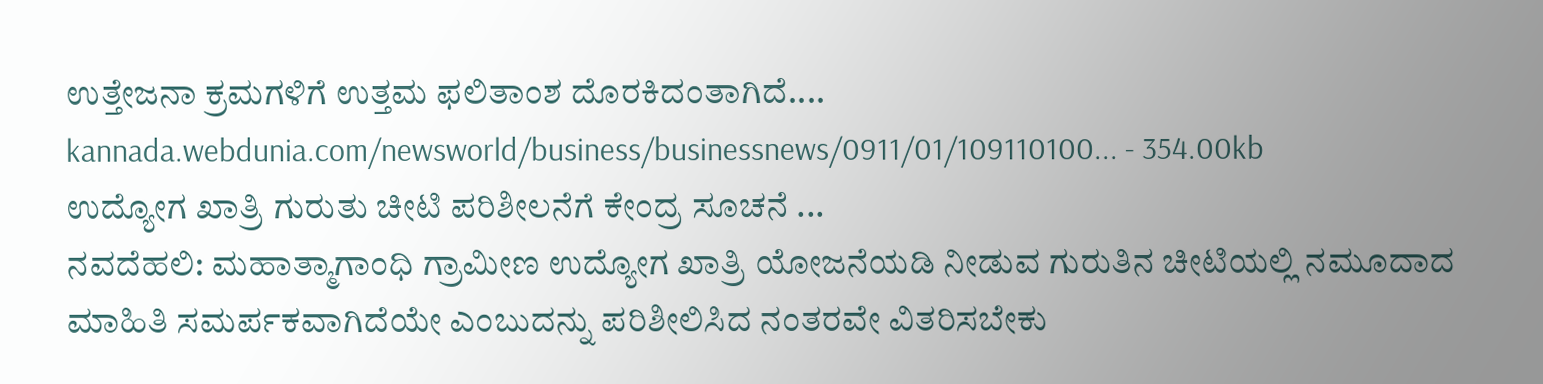ಉತ್ತೇಜನಾ ಕ್ರಮಗಳಿಗೆ ಉತ್ತಮ ಫಲಿತಾಂಶ ದೊರಕಿದಂತಾಗಿದೆ....
kannada.webdunia.com/newsworld/business/businessnews/0911/01/109110100... - 354.00kb
ಉದ್ಯೋಗ ಖಾತ್ರಿ ಗುರುತು ಚೀಟಿ ಪರಿಶೀಲನೆಗೆ ಕೇಂದ್ರ ಸೂಚನೆ ...
ನವದೆಹಲಿ: ಮಹಾತ್ಮಾಗಾಂಧಿ ಗ್ರಾಮೀಣ ಉದ್ಯೋಗ ಖಾತ್ರಿ ಯೋಜನೆಯಡಿ ನೀಡುವ ಗುರುತಿನ ಚೀಟಿಯಲ್ಲಿ ನಮೂದಾದ ಮಾಹಿತಿ ಸಮರ್ಪಕವಾಗಿದೆಯೇ ಎಂಬುದನ್ನು ಪರಿಶೀಲಿಸಿದ ನಂತರವೇ ವಿತರಿಸಬೇಕು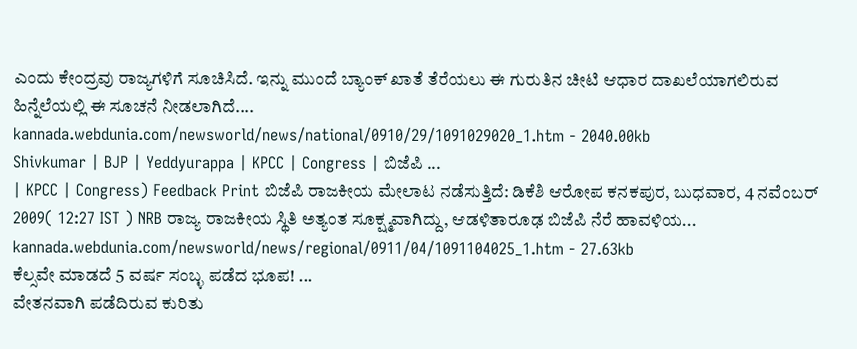ಎಂದು ಕೇಂದ್ರವು ರಾಜ್ಯಗಳಿಗೆ ಸೂಚಿಸಿದೆ. ಇನ್ನು ಮುಂದೆ ಬ್ಯಾಂಕ್ ಖಾತೆ ತೆರೆಯಲು ಈ ಗುರುತಿನ ಚೀಟಿ ಆಧಾರ ದಾಖಲೆಯಾಗಲಿರುವ ಹಿನ್ನೆಲೆಯಲ್ಲಿ ಈ ಸೂಚನೆ ನೀಡಲಾಗಿದೆ....
kannada.webdunia.com/newsworld/news/national/0910/29/1091029020_1.htm - 2040.00kb
Shivkumar | BJP | Yeddyurappa | KPCC | Congress | ಬಿಜೆಪಿ ...
| KPCC | Congress) Feedback Print ಬಿಜೆಪಿ ರಾಜಕೀಯ ಮೇಲಾಟ ನಡೆಸುತ್ತಿದೆ: ಡಿಕೆಶಿ ಆರೋಪ ಕನಕಪುರ, ಬುಧವಾರ, 4 ನವೆಂಬರ್ 2009( 12:27 IST ) NRB ರಾಜ್ಯ ರಾಜಕೀಯ ಸ್ಥಿತಿ ಅತ್ಯಂತ ಸೂಕ್ಷ್ಮವಾಗಿದ್ದು, ಆಡಳಿತಾರೂಢ ಬಿಜೆಪಿ ನೆರೆ ಹಾವಳಿಯ...
kannada.webdunia.com/newsworld/news/regional/0911/04/1091104025_1.htm - 27.63kb
ಕೆಲ್ಸವೇ ಮಾಡದೆ 5 ವರ್ಷ ಸಂಬ್ಳ ಪಡೆದ ಭೂಪ! ...
ವೇತನವಾಗಿ ಪಡೆದಿರುವ ಕುರಿತು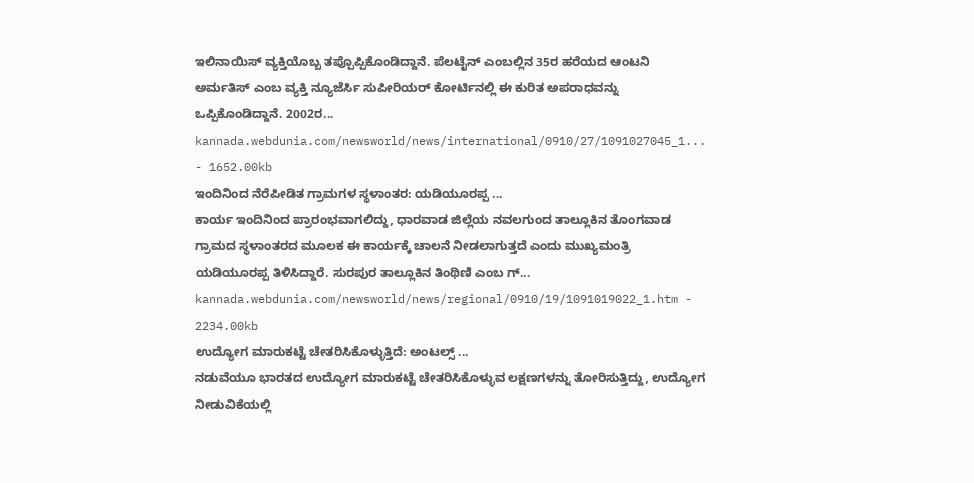ಇಲಿನಾಯಿಸ್ ವ್ಯಕ್ತಿಯೊಬ್ಬ ತಪ್ಪೊಪ್ಪಿಕೊಂಡಿದ್ದಾನೆ. ಪೆಲಟೈನ್ ಎಂಬಲ್ಲಿನ 35ರ ಹರೆಯದ ಆಂಟನಿ ಅರ್ಮತಿಸ್ ಎಂಬ ವ್ಯಕ್ತಿ ನ್ಯೂಜೆರ್ಸಿ ಸುಪೀರಿಯರ್ ಕೋರ್ಟಿನಲ್ಲಿ ಈ ಕುರಿತ ಅಪರಾಧವನ್ನು ಒಪ್ಪಿಕೊಂಡಿದ್ದಾನೆ. 2002ರ...
kannada.webdunia.com/newsworld/news/international/0910/27/1091027045_1... - 1652.00kb
ಇಂದಿನಿಂದ ನೆರೆಪೀಡಿತ ಗ್ರಾಮಗಳ ಸ್ಥಳಾಂತರ: ಯಡಿಯೂರಪ್ಪ ...
ಕಾರ್ಯ ಇಂದಿನಿಂದ ಪ್ರಾರಂಭವಾಗಲಿದ್ದು, ಧಾರವಾಡ ಜಿಲ್ಲೆಯ ನವಲಗುಂದ ತಾಲ್ಲೂಕಿನ ತೊಂಗವಾಡ ಗ್ರಾಮದ ಸ್ಥಳಾಂತರದ ಮೂಲಕ ಈ ಕಾರ್ಯಕ್ಕೆ ಚಾಲನೆ ನೀಡಲಾಗುತ್ತದೆ ಎಂದು ಮುಖ್ಯಮಂತ್ರಿ ಯಡಿಯೂರಪ್ಪ ತಿಳಿಸಿದ್ದಾರೆ. ಸುರಪುರ ತಾಲ್ಲೂಕಿನ ತಿಂಥಿಣಿ ಎಂಬ ಗ್...
kannada.webdunia.com/newsworld/news/regional/0910/19/1091019022_1.htm - 2234.00kb
ಉದ್ಯೋಗ ಮಾರುಕಟ್ಟೆ ಚೇತರಿಸಿಕೊಳ್ಳುತ್ತಿದೆ: ಅಂಟಲ್ಸ್ ...
ನಡುವೆಯೂ ಭಾರತದ ಉದ್ಯೋಗ ಮಾರುಕಟ್ಟೆ ಚೇತರಿಸಿಕೊಳ್ಳುವ ಲಕ್ಷಣಗಳನ್ನು ತೋರಿಸುತ್ತಿದ್ದು, ಉದ್ಯೋಗ ನೀಡುವಿಕೆಯಲ್ಲಿ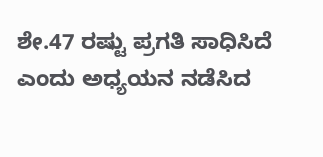ಶೇ.47 ರಷ್ಟು ಪ್ರಗತಿ ಸಾಧಿಸಿದೆ ಎಂದು ಅಧ್ಯಯನ ನಡೆಸಿದ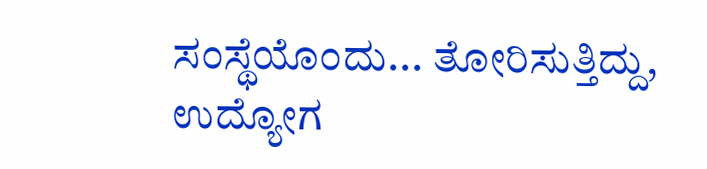ಸಂಸ್ಥೆಯೊಂದು... ತೋರಿಸುತ್ತಿದ್ದು, ಉದ್ಯೋಗ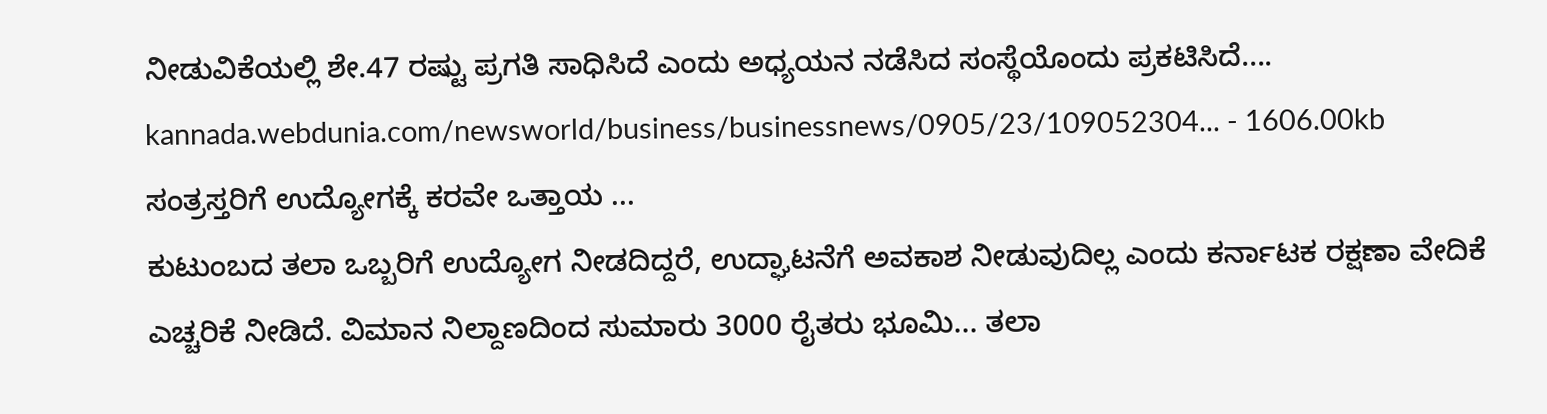ನೀಡುವಿಕೆಯಲ್ಲಿ ಶೇ.47 ರಷ್ಟು ಪ್ರಗತಿ ಸಾಧಿಸಿದೆ ಎಂದು ಅಧ್ಯಯನ ನಡೆಸಿದ ಸಂಸ್ಥೆಯೊಂದು ಪ್ರಕಟಿಸಿದೆ....
kannada.webdunia.com/newsworld/business/businessnews/0905/23/109052304... - 1606.00kb
ಸಂತ್ರಸ್ತರಿಗೆ ಉದ್ಯೋಗಕ್ಕೆ ಕರವೇ ಒತ್ತಾಯ ...
ಕುಟುಂಬದ ತಲಾ ಒಬ್ಬರಿಗೆ ಉದ್ಯೋಗ ನೀಡದಿದ್ದರೆ, ಉದ್ಘಾಟನೆಗೆ ಅವಕಾಶ ನೀಡುವುದಿಲ್ಲ ಎಂದು ಕರ್ನಾಟಕ ರಕ್ಷಣಾ ವೇದಿಕೆ ಎಚ್ಚರಿಕೆ ನೀಡಿದೆ. ವಿಮಾನ ನಿಲ್ದಾಣದಿಂದ ಸುಮಾರು 3000 ರೈತರು ಭೂಮಿ... ತಲಾ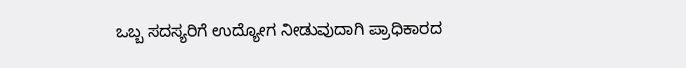ಒಬ್ಬ ಸದಸ್ಯರಿಗೆ ಉದ್ಯೋಗ ನೀಡುವುದಾಗಿ ಪ್ರಾಧಿಕಾರದ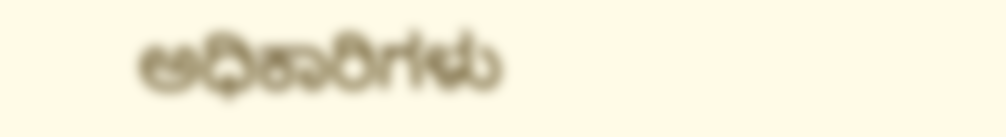ಅಧಿಕಾರಿಗಳು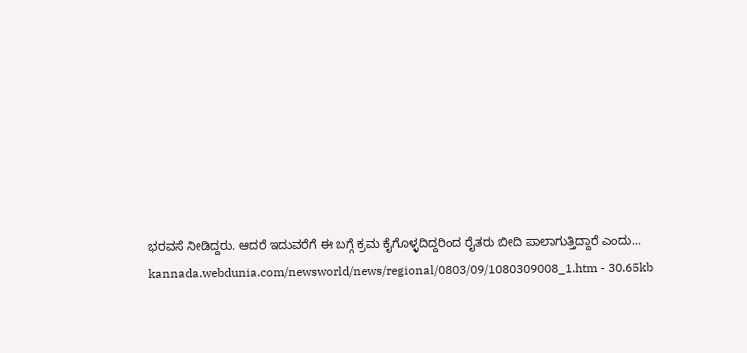ಭರವಸೆ ನೀಡಿದ್ದರು. ಆದರೆ ಇದುವರೆಗೆ ಈ ಬಗ್ಗೆ ಕ್ರಮ ಕೈಗೊಳ್ಳದಿದ್ದರಿಂದ ರೈತರು ಬೀದಿ ಪಾಲಾಗುತ್ತಿದ್ದಾರೆ ಎಂದು...
kannada.webdunia.com/newsworld/news/regional/0803/09/1080309008_1.htm - 30.65kb